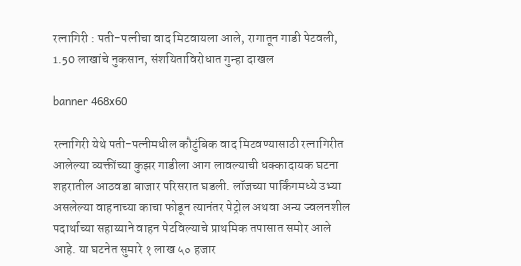रत्नागिरी : पती-पत्नीचा वाद मिटवायला आले, रागातून गाडी पेटवली, 1.50 लाखांचे नुकसान, संशयिताविरोधात गुन्हा दाखल

banner 468x60

रत्नागिरी येथे पती-पत्नीमधील कौटुंबिक वाद मिटवण्यासाठी रत्नागिरीत आलेल्या व्यक्तींच्या कुझर गाडीला आग लावल्याची धक्कादायक घटना शहरातील आठवडा बाजार परिसरात घडली. लॉजच्या पार्किंगमध्ये उभ्या असलेल्या वाहनाच्या काचा फोडून त्यानंतर पेट्रोल अथवा अन्य ज्वलनशील पदार्थाच्या सहाय्याने वाहन पेटविल्याचे प्राथमिक तपासात समोर आले आहे. या घटनेत सुमारे १ लाख ५० हजार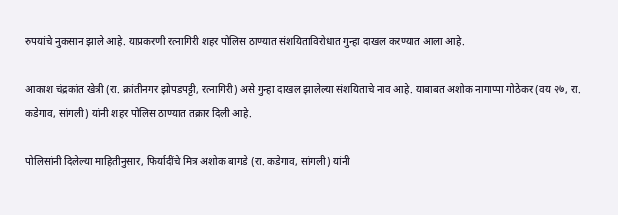रुपयांचे नुकसान झाले आहे. याप्रकरणी रत्नागिरी शहर पोलिस ठाण्यात संशयिताविरोधात गुन्हा दाखल करण्यात आला आहे.

आकाश चंद्रकांत खेत्री (रा. क्रांतीनगर झोपडपट्टी, रत्नागिरी) असे गुन्हा दाखल झालेल्या संशयिताचे नाव आहे. याबाबत अशोक नागाप्पा गोठेकर (वय २७, रा. कडेगाव, सांगली) यांनी शहर पोलिस ठाण्यात तक्रार दिली आहे.

पोलिसांनी दिलेल्या माहितीनुसार, फिर्यादींचे मित्र अशोक बागडे (रा. कडेगाव, सांगली) यांनी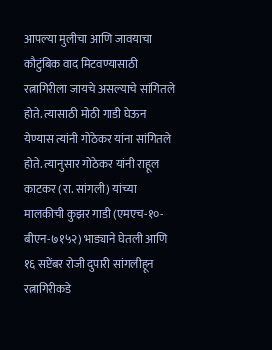आपल्या मुलीचा आणि जावयाचा कौटुंबिक वाद मिटवण्यासाठी रत्नागिरीला जायचे असल्याचे सांगितले होते. त्यासाठी मोठी गाडी घेऊन येण्यास त्यांनी गोठेकर यांना सांगितले होते. त्यानुसार गोठेकर यांनी राहूल काटकर (रा. सांगली) यांच्या मालकीची कुझर गाडी (एमएच-१०-बीएन-७१५२) भाड्याने घेतली आणि १६ सप्टेंबर रोजी दुपारी सांगलीहून रत्नागिरीकडे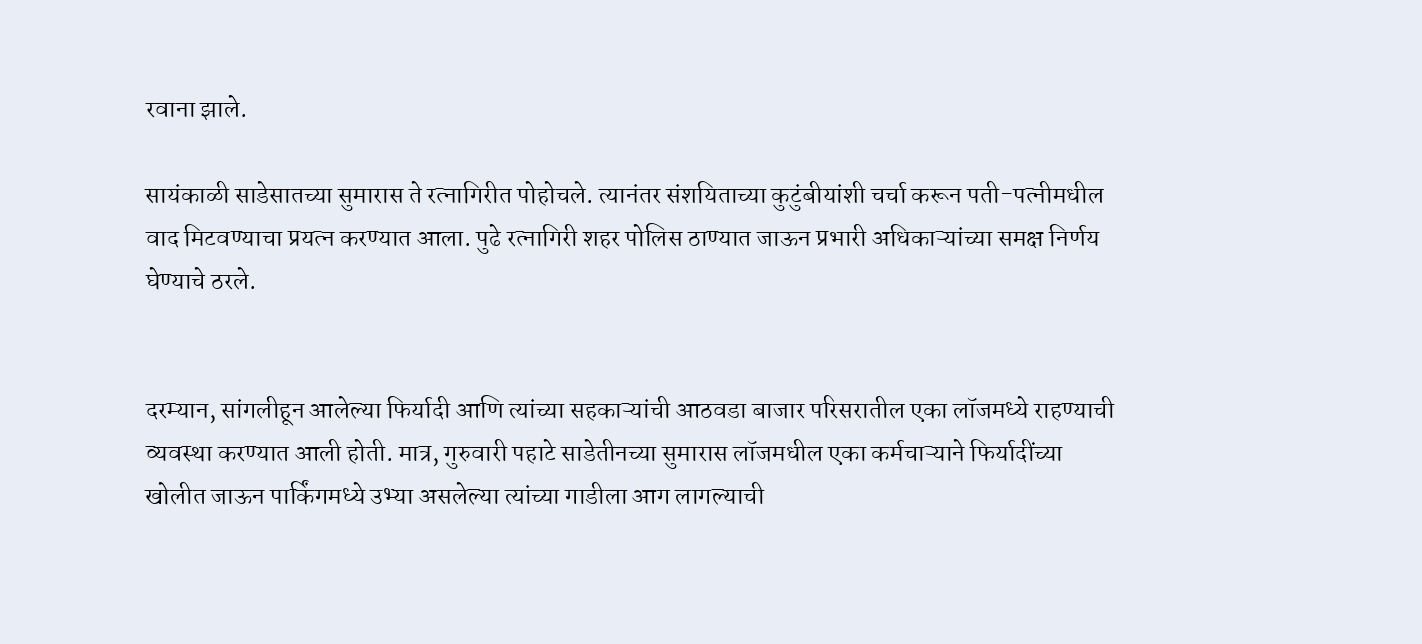रवाना झाले.

सायंकाळी साडेसातच्या सुमारास ते रत्नागिरीत पोहोचले. त्यानंतर संशयिताच्या कुटुंबीयांशी चर्चा करून पती-पत्नीमधील वाद मिटवण्याचा प्रयत्न करण्यात आला. पुढे रत्नागिरी शहर पोलिस ठाण्यात जाऊन प्रभारी अधिकाऱ्यांच्या समक्ष निर्णय घेण्याचे ठरले.


दरम्यान, सांगलीहून आलेल्या फिर्यादी आणि त्यांच्या सहकाऱ्यांची आठवडा बाजार परिसरातील एका लॉजमध्ये राहण्याची व्यवस्था करण्यात आली होती. मात्र, गुरुवारी पहाटे साडेतीनच्या सुमारास लॉजमधील एका कर्मचाऱ्याने फिर्यादींच्या खोलीत जाऊन पार्किंगमध्ये उभ्या असलेल्या त्यांच्या गाडीला आग लागल्याची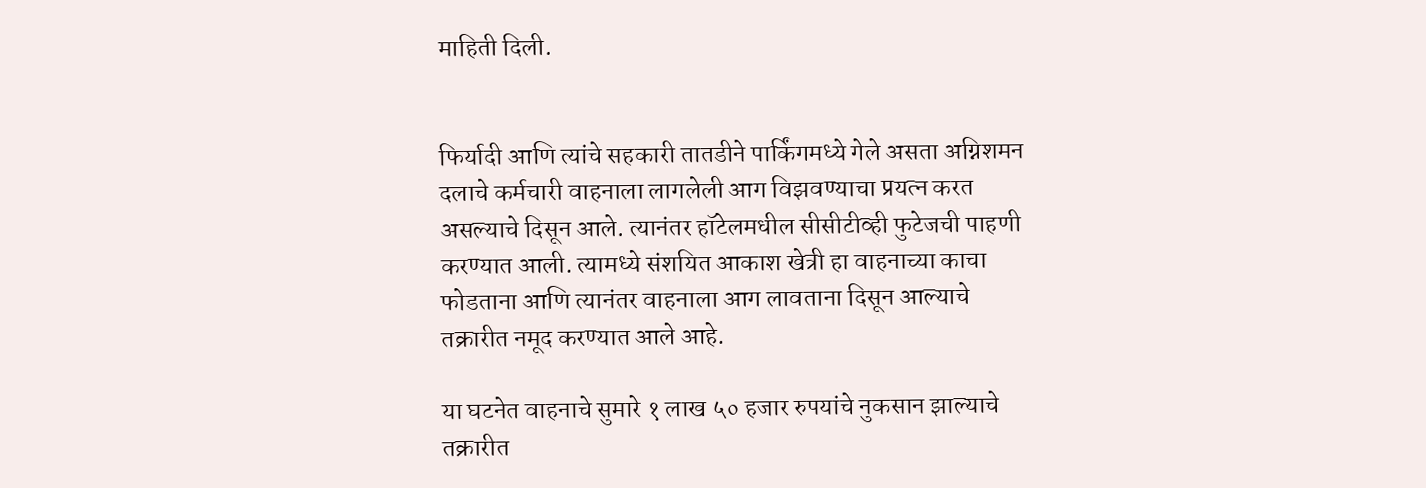माहिती दिली.


फिर्यादी आणि त्यांचे सहकारी तातडीने पार्किंगमध्ये गेले असता अग्निशमन दलाचे कर्मचारी वाहनाला लागलेली आग विझवण्याचा प्रयत्न करत असल्याचे दिसून आले. त्यानंतर हॉटेलमधील सीसीटीव्ही फुटेजची पाहणी करण्यात आली. त्यामध्ये संशयित आकाश खेत्री हा वाहनाच्या काचा फोडताना आणि त्यानंतर वाहनाला आग लावताना दिसून आल्याचे तक्रारीत नमूद करण्यात आले आहे.

या घटनेत वाहनाचे सुमारे १ लाख ५० हजार रुपयांचे नुकसान झाल्याचे तक्रारीत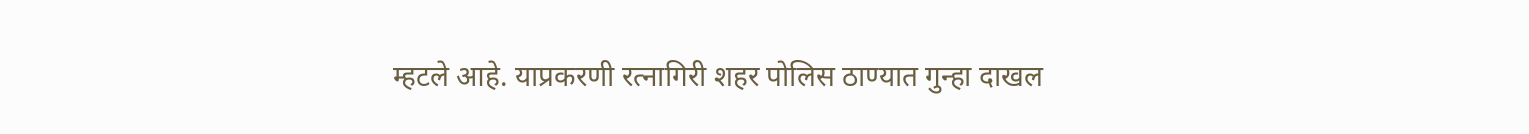म्हटले आहे. याप्रकरणी रत्नागिरी शहर पोलिस ठाण्यात गुन्हा दाखल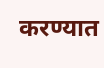करण्यात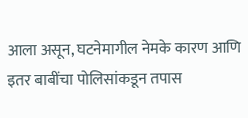आला असून, घटनेमागील नेमके कारण आणि इतर बाबींचा पोलिसांकडून तपास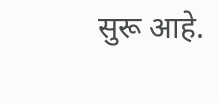सुरू आहे.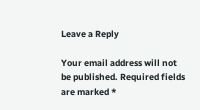Leave a Reply

Your email address will not be published. Required fields are marked *